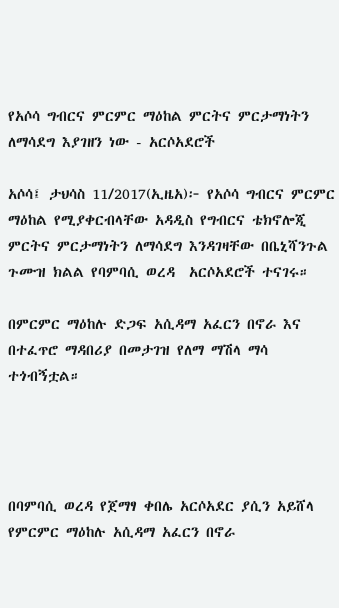የአሶሳ ግብርና ምርምር ማዕከል ምርትና ምርታማነትን ለማሳደግ እያገዘን ነው - አርሶአደሮች

አሶሳ፤ ታህሳስ 11/2017(ኢዜአ)፦ የአሶሳ ግብርና ምርምር ማዕከል የሚያቀርብላቸው አዳዲስ የግብርና ቴክኖሎጂ  ምርትና ምርታማነትን ለማሳደግ እንዳገዛቸው በቤኒሻንጉል ጉሙዝ ክልል የባምባሲ ወረዳ  አርሶአደሮች ተናገሩ።

በምርምር ማዕከሉ ድጋፍ አሲዳማ አፈርን በኖራ እና በተፈጥሮ ማዳበሪያ በመታገዝ የለማ ማሽላ ማሳ ተጎብኝቷል።




በባምባሲ ወረዳ የጀማፃ ቀበሌ አርሶአደር ያሲን አይሸላ የምርምር ማዕከሉ አሲዳማ አፈርን በኖራ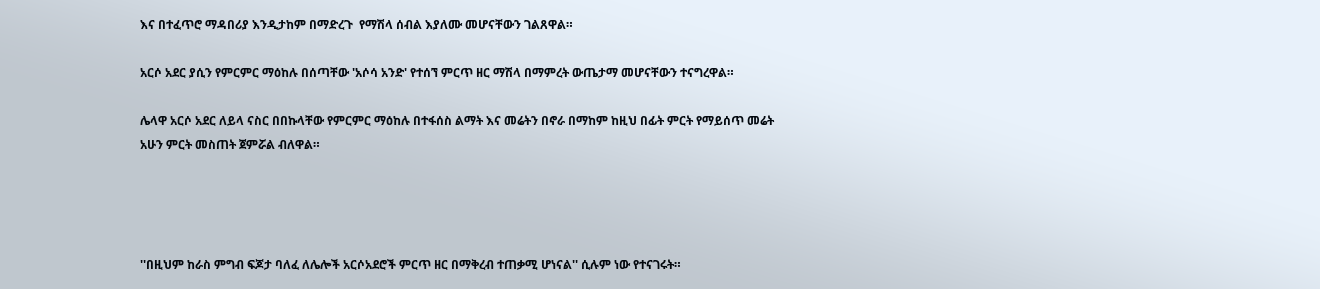እና በተፈጥሮ ማዳበሪያ እንዲታከም በማድረጉ  የማሽላ ሰብል እያለሙ መሆናቸውን ገልጸዋል።

አርሶ አደር ያሲን የምርምር ማዕከሉ በሰጣቸው 'አሶሳ አንድ' የተሰኘ ምርጥ ዘር ማሽላ በማምረት ውጤታማ መሆናቸውን ተናግረዋል።

ሌላዋ አርሶ አደር ለይላ ናስር በበኩላቸው የምርምር ማዕከሉ በተፋሰስ ልማት እና መሬትን በኖራ በማከም ከዚህ በፊት ምርት የማይሰጥ መሬት አሁን ምርት መስጠት ጀምሯል ብለዋል።




''በዚህም ከራስ ምግብ ፍጆታ ባለፈ ለሌሎች አርሶአደሮች ምርጥ ዘር በማቅረብ ተጠቃሚ ሆነናል'' ሲሉም ነው የተናገሩት።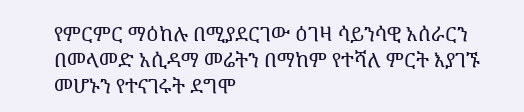የምርምር ማዕከሉ በሚያደርገው ዕገዛ ሳይንሳዊ አሰራርን በመላመድ አሲዳማ መሬትን በማከም የተሻለ ምርት እያገኙ መሆኑን የተናገሩት ደግሞ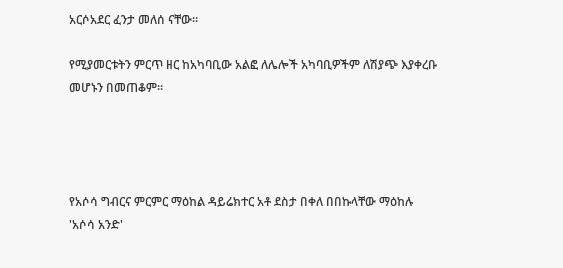አርሶአደር ፈንታ መለሰ ናቸው።

የሚያመርቱትን ምርጥ ዘር ከአካባቢው አልፎ ለሌሎች አካባቢዎችም ለሽያጭ እያቀረቡ መሆኑን በመጠቆም።




የአሶሳ ግብርና ምርምር ማዕከል ዳይሬክተር አቶ ደስታ በቀለ በበኩላቸው ማዕከሉ 'አሶሳ አንድ'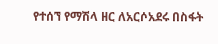የተሰኘ የማሽላ ዘር ለአርሶአደሩ በስፋት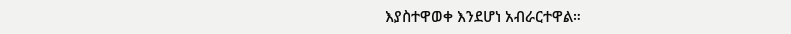እያስተዋወቀ እንደሆነ አብራርተዋል።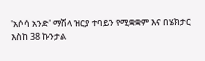'አሶሳ አንድ' ማሽላ ዝርያ ተባይን የሚቋቋም እና በሄክታር እስከ 38 ኩንታል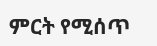ምርት የሚሰጥ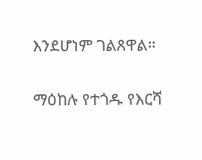እንደሆነም ገልጸዋል።

ማዕከሉ የተጎዱ የእርሻ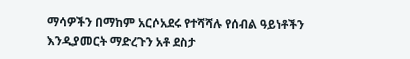ማሳዎችን በማከም አርሶአደሩ የተሻሻሉ የሰብል ዓይነቶችን እንዲያመርት ማድረጉን አቶ ደስታ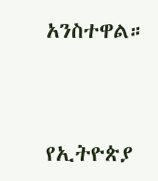አንስተዋል።



የኢትዮጵያ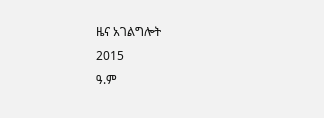ዜና አገልግሎት
2015
ዓ.ም